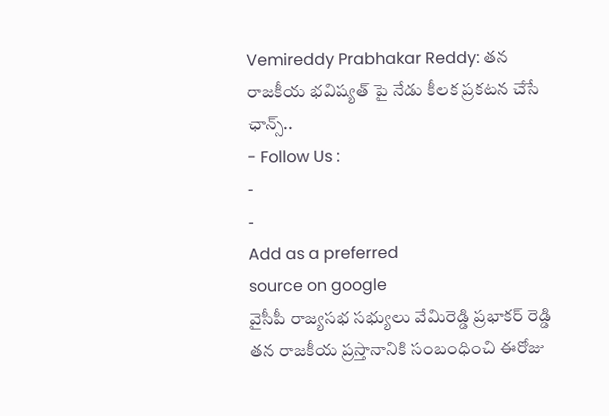Vemireddy Prabhakar Reddy: తన రాజకీయ భవిష్యత్ పై నేడు కీలక ప్రకటన చేసే ఛాన్స్..
- Follow Us :
-
-
Add as a preferred
source on google
వైసీపీ రాజ్యసభ సభ్యులు వేమిరెడ్డి ప్రభాకర్ రెడ్డి తన రాజకీయ ప్రస్తానానికి సంబంధించి ఈరోజు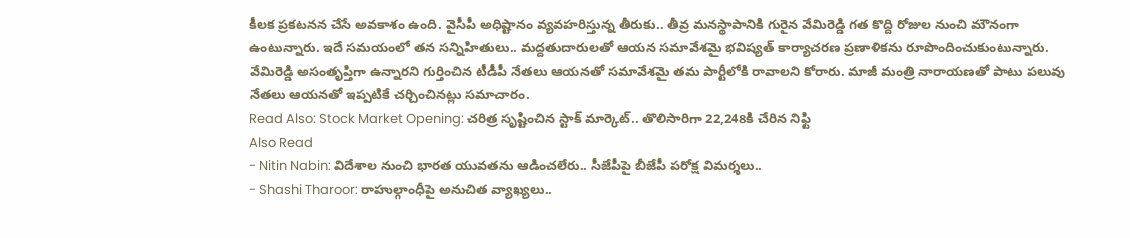కీలక ప్రకటనన చేసే అవకాశం ఉంది. వైసీపీ అధిష్టానం వ్యవహరిస్తున్న తీరుకు.. తీవ్ర మనస్థాపానికి గురైన వేమిరెడ్డి గత కొద్ది రోజుల నుంచి మౌనంగా ఉంటున్నారు. ఇదే సమయంలో తన సన్నిహితులు.. మద్దతుదారులతో ఆయన సమావేశమై భవిష్యత్ కార్యాచరణ ప్రణాళికను రూపొందించుకుంటున్నారు. వేమిరెడ్డి అసంతృప్తిగా ఉన్నారని గుర్తించిన టీడీపీ నేతలు ఆయనతో సమావేశమై తమ పార్టీలోకి రావాలని కోరారు. మాజీ మంత్రి నారాయణతో పాటు పలువు నేతలు ఆయనతో ఇప్పటికే చర్చించినట్లు సమాచారం.
Read Also: Stock Market Opening: చరిత్ర సృష్టించిన స్టాక్ మార్కెట్.. తొలిసారిగా 22,248కి చేరిన నిఫ్టి
Also Read
- Nitin Nabin: విదేశాల నుంచి భారత యువతను ఆడించలేరు.. సీజేపీపై బీజేపీ పరోక్ష విమర్శలు..
- Shashi Tharoor: రాహుల్గాంధీపై అనుచిత వ్యాఖ్యలు..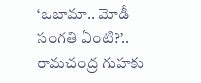‘ఒబామా.. మోడీ సంగతి ఏంటి?’.. రామచంద్ర గుహకు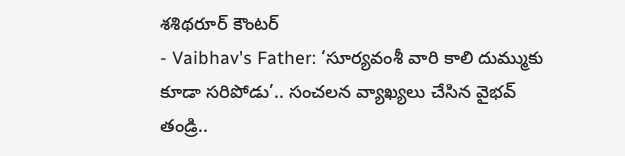శశిథరూర్ కౌంటర్
- Vaibhav's Father: ‘సూర్యవంశీ వారి కాలి దుమ్ముకు కూడా సరిపోడు’.. సంచలన వ్యాఖ్యలు చేసిన వైభవ్ తండ్రి..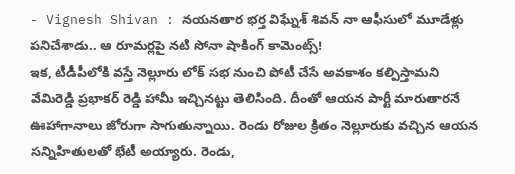- Vignesh Shivan : నయనతార భర్త విఘ్నేశ్ శివన్ నా ఆఫీసులో మూడేళ్లు పనిచేశాడు.. ఆ రూమర్లపై నటి సోనా షాకింగ్ కామెంట్స్!
ఇక, టీడీపీలోకి వస్తే నెల్లూరు లోక్ సభ నుంచి పోటీ చేసే అవకాశం కల్పిస్తామని వేమిరెడ్డి ప్రభాకర్ రెడ్డి హామీ ఇచ్చినట్టు తెలిసింది. దీంతో ఆయన పార్టీ మారుతారనే ఊహాగానాలు జోరుగా సాగుతున్నాయి. రెండు రోజుల క్రితం నెల్లూరుకు వచ్చిన ఆయన సన్నిహితులతో భేటీ అయ్యారు. రెండు,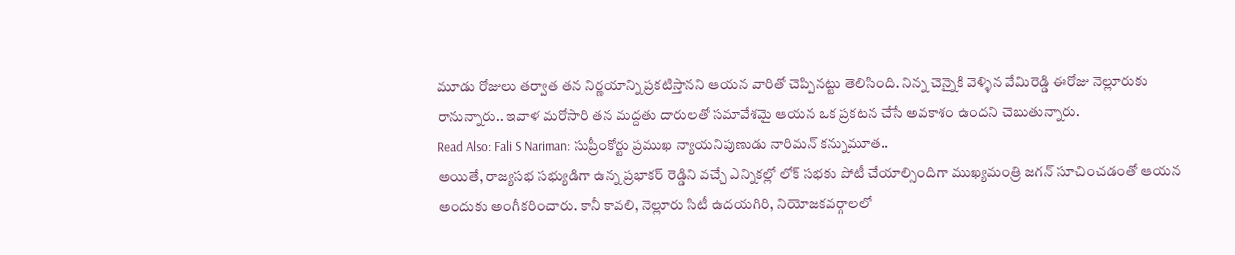మూడు రోజులు తర్వాత తన నిర్ణయాన్ని ప్రకటిస్తానని ఆయన వారితో చెప్పినట్టు తెలిసింది. నిన్న చెన్నైకి వెళ్ళిన వేమిరెడ్డి ఈరోజు నెల్లూరుకు రానున్నారు.. ఇవాళ మరోసారి తన మద్దతు దారులతో సమావేశమై ఆయన ఒక ప్రకటన చేసే అవకాశం ఉందని చెబుతున్నారు.
Read Also: Fali S Nariman: సుప్రీంకోర్టు ప్రముఖ న్యాయనిపుణుడు నారిమన్ కన్నుమూత..
అయితే, రాజ్యసభ సభ్యుడిగా ఉన్న ప్రభాకర్ రెడ్డిని వచ్చే ఎన్నికల్లో లోక్ సభకు పోటీ చేయాల్సిందిగా ముఖ్యమంత్రి జగన్ సూచించడంతో ఆయన అందుకు అంగీకరించారు. కానీ కావలి, నెల్లూరు సిటీ ఉదయగిరి, నియోజకవర్గాలలో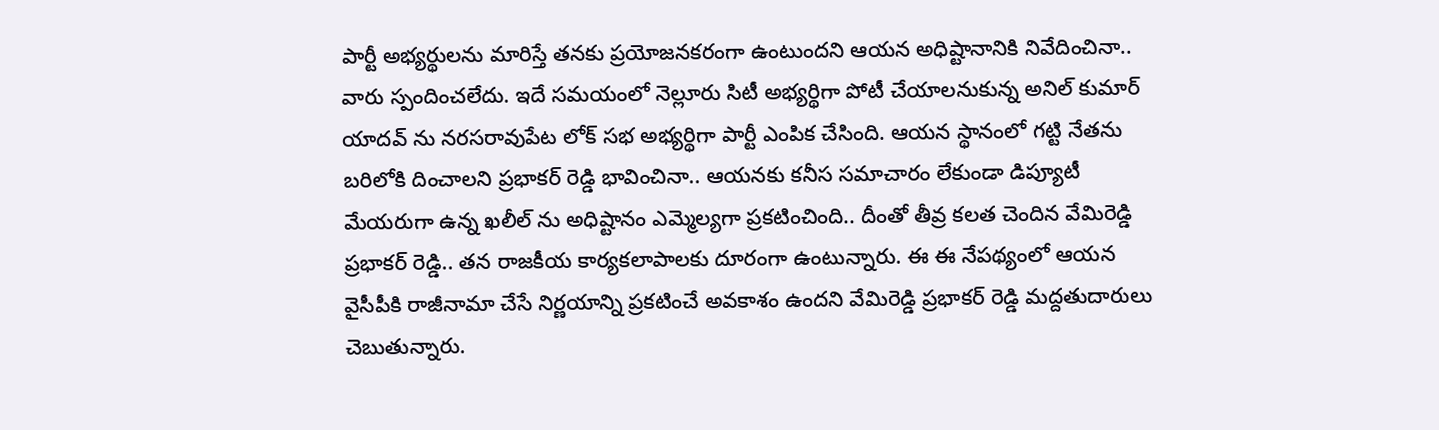పార్టీ అభ్యర్థులను మారిస్తే తనకు ప్రయోజనకరంగా ఉంటుందని ఆయన అధిష్టానానికి నివేదించినా.. వారు స్పందించలేదు. ఇదే సమయంలో నెల్లూరు సిటీ అభ్యర్థిగా పోటీ చేయాలనుకున్న అనిల్ కుమార్ యాదవ్ ను నరసరావుపేట లోక్ సభ అభ్యర్థిగా పార్టీ ఎంపిక చేసింది. ఆయన స్థానంలో గట్టి నేతను బరిలోకి దించాలని ప్రభాకర్ రెడ్డి భావించినా.. ఆయనకు కనీస సమాచారం లేకుండా డిప్యూటీ మేయరుగా ఉన్న ఖలీల్ ను అధిష్టానం ఎమ్మెల్యగా ప్రకటించింది.. దీంతో తీవ్ర కలత చెందిన వేమిరెడ్డి ప్రభాకర్ రెడ్డి.. తన రాజకీయ కార్యకలాపాలకు దూరంగా ఉంటున్నారు. ఈ ఈ నేపథ్యంలో ఆయన వైసీపీకి రాజీనామా చేసే నిర్ణయాన్ని ప్రకటించే అవకాశం ఉందని వేమిరెడ్డి ప్రభాకర్ రెడ్డి మద్దతుదారులు చెబుతున్నారు.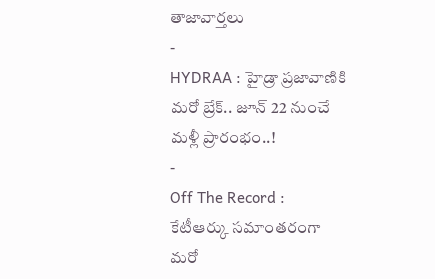తాజావార్తలు
-
HYDRAA : హైడ్రా ప్రజావాణికి మరో బ్రేక్.. జూన్ 22 నుంచే మళ్లీ ప్రారంభం..!
-
Off The Record : కేటీఆర్కు సమాంతరంగా మరో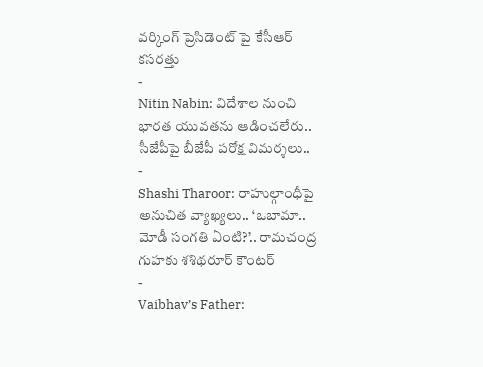వర్కింగ్ ప్రెసిడెంట్ పై కేసీఆర్ కసరత్తు
-
Nitin Nabin: విదేశాల నుంచి భారత యువతను ఆడించలేరు.. సీజేపీపై బీజేపీ పరోక్ష విమర్శలు..
-
Shashi Tharoor: రాహుల్గాంధీపై అనుచిత వ్యాఖ్యలు.. ‘ఒబామా.. మోడీ సంగతి ఏంటి?’.. రామచంద్ర గుహకు శశిథరూర్ కౌంటర్
-
Vaibhav’s Father: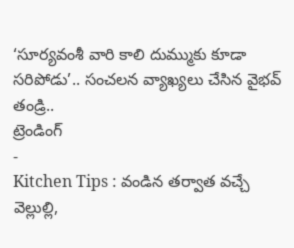‘సూర్యవంశీ వారి కాలి దుమ్ముకు కూడా సరిపోడు’.. సంచలన వ్యాఖ్యలు చేసిన వైభవ్ తండ్రి..
ట్రెండింగ్
-
Kitchen Tips : వండిన తర్వాత వచ్చే వెల్లుల్లి,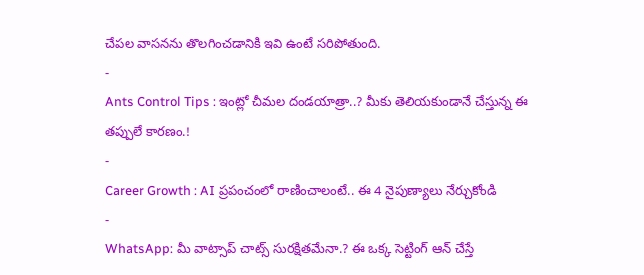చేపల వాసనను తొలగించడానికి ఇవి ఉంటే సరిపోతుంది.
-
Ants Control Tips : ఇంట్లో చీమల దండయాత్రా..? మీకు తెలియకుండానే చేస్తున్న ఈ తప్పులే కారణం.!
-
Career Growth : AI ప్రపంచంలో రాణించాలంటే.. ఈ 4 నైపుణ్యాలు నేర్చుకోండి
-
WhatsApp: మీ వాట్సాప్ చాట్స్ సురక్షితమేనా.? ఈ ఒక్క సెట్టింగ్ ఆన్ చేస్తే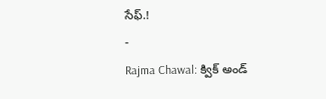సేఫ్.!
-
Rajma Chawal: క్విక్ అండ్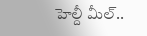హెల్దీ మీల్..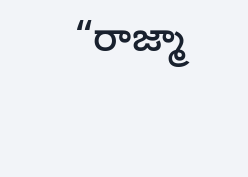“రాజ్మా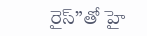రైస్”తో హై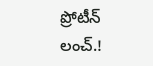ప్రోటీన్ లంచ్.!